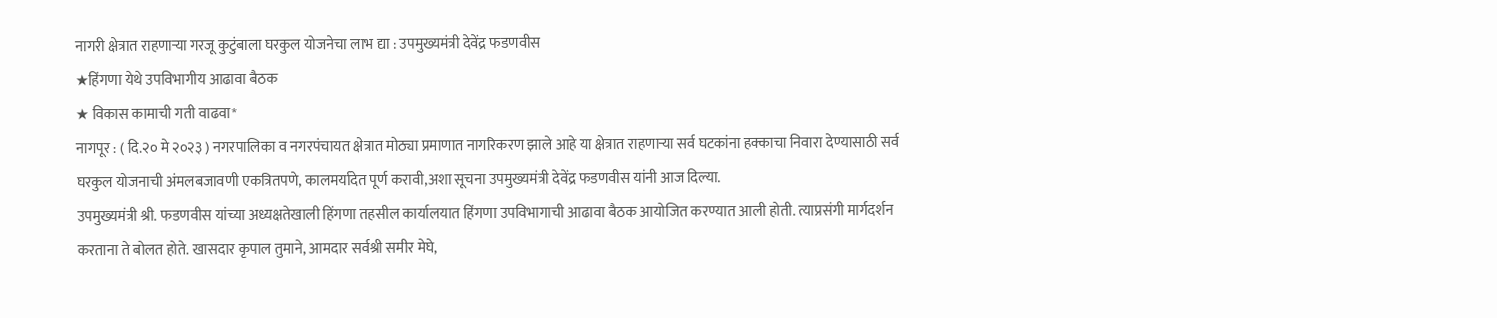नागरी क्षेत्रात राहणाऱ्या गरजू कुटुंबाला घरकुल योजनेचा लाभ द्या : उपमुख्यमंत्री देवेंद्र फडणवीस
★हिंगणा येथे उपविभागीय आढावा बैठक
★ विकास कामाची गती वाढवा*
नागपूर : ( दि.२० मे २०२३ ) नगरपालिका व नगरपंचायत क्षेत्रात मोठ्या प्रमाणात नागरिकरण झाले आहे या क्षेत्रात राहणाऱ्या सर्व घटकांना हक्काचा निवारा देण्यासाठी सर्व घरकुल योजनाची अंमलबजावणी एकत्रितपणे, कालमर्यादेत पूर्ण करावी,अशा सूचना उपमुख्यमंत्री देवेंद्र फडणवीस यांनी आज दिल्या.
उपमुख्यमंत्री श्री. फडणवीस यांच्या अध्यक्षतेखाली हिंगणा तहसील कार्यालयात हिंगणा उपविभागाची आढावा बैठक आयोजित करण्यात आली होती. त्याप्रसंगी मार्गदर्शन करताना ते बोलत होते. खासदार कृपाल तुमाने, आमदार सर्वश्री समीर मेघे,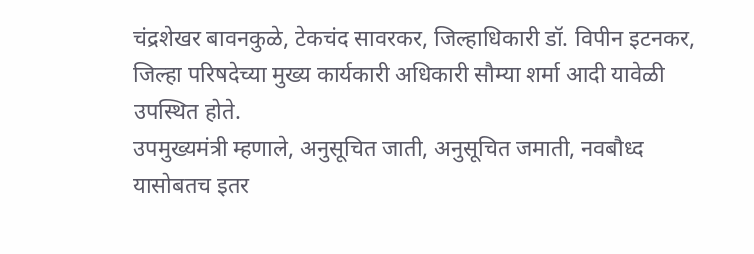चंद्रशेखर बावनकुळे, टेकचंद सावरकर, जिल्हाधिकारी डॉ. विपीन इटनकर, जिल्हा परिषदेच्या मुख्य कार्यकारी अधिकारी सौम्या शर्मा आदी यावेळी उपस्थित होते.
उपमुख्यमंत्री म्हणाले, अनुसूचित जाती, अनुसूचित जमाती, नवबौध्द यासोबतच इतर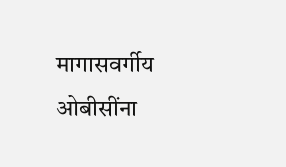मागासवर्गीय ओबीसींना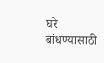घरे बांधण्यासाठी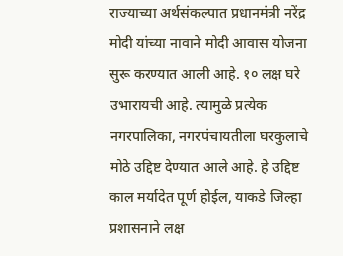राज्याच्या अर्थसंकल्पात प्रधानमंत्री नरेंद्र मोदी यांच्या नावाने मोदी आवास योजना सुरू करण्यात आली आहे. १० लक्ष घरे उभारायची आहे. त्यामुळे प्रत्येक नगरपालिका, नगरपंचायतीला घरकुलाचे मोठे उद्दिष्ट देण्यात आले आहे. हे उद्दिष्ट काल मर्यादेत पूर्ण होईल, याकडे जिल्हा प्रशासनाने लक्ष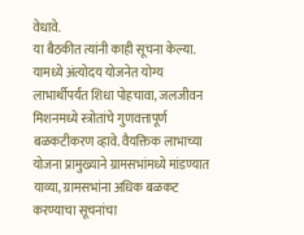वेधावे.
या बैठकीत त्यांनी काही सूचना केल्या. यामध्ये अंत्योदय योजनेत योग्य लाभार्थीपर्यंत शिधा पोहचावा, जलजीवन मिशनमध्ये स्त्रोतांचे गुणवत्तापूर्ण बळकटीकरण व्हावे. वैयक्तिक लाभाच्या योजना प्रामुख्याने ग्रामसभांमध्ये मांडण्यात याव्या, ग्रामसभांना अधिक बळकट करण्याचा सूचनांचा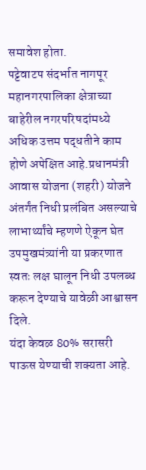समावेश होता.
पट्टेवाटप संदर्भात नागपूर महानगरपालिका क्षेत्राच्या बाहेरील नगरपरिषदांमध्ये अधिक उत्तम पद्धतीने काम होणे अपेक्षित आहे.प्रधानमंत्री आवास योजना (शहरी) योजने अंतर्गंत निधी प्रलंबित असल्याचे लाभार्थ्यांचे म्हणणे ऐकून घेत उपमुखमंत्र्यांनी या प्रकरणात स्वतः लक्ष घालून निधी उपलब्ध करून देण्याचे यावेळी आश्वासन दिले.
यंदा केवळ 80% सरासरी पाऊस येण्याची शक्यता आहे.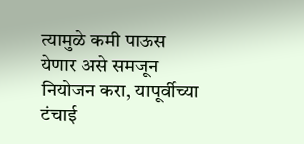त्यामुळे कमी पाऊस येणार असे समजून नियोजन करा, यापूर्वीच्या टंचाई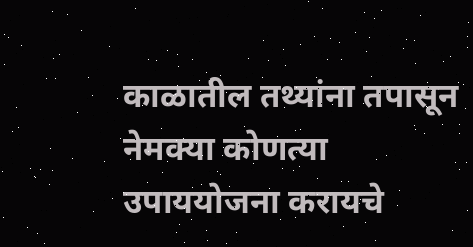काळातील तथ्यांना तपासून नेमक्या कोणत्या उपाययोजना करायचे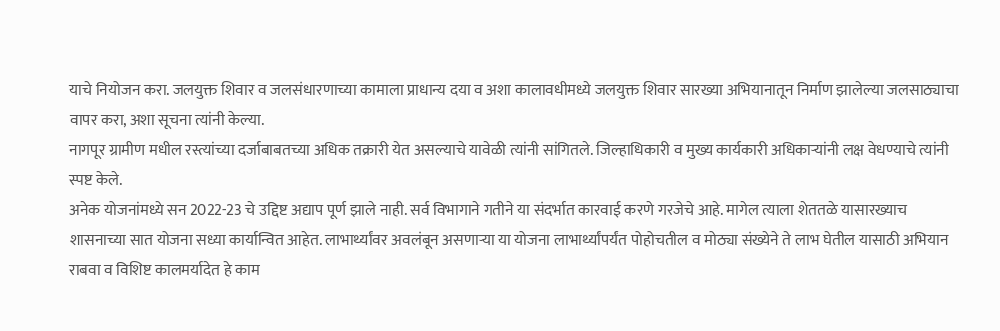याचे नियोजन करा. जलयुक्त शिवार व जलसंधारणाच्या कामाला प्राधान्य दया व अशा कालावधीमध्ये जलयुक्त शिवार सारख्या अभियानातून निर्माण झालेल्या जलसाठ्याचा वापर करा, अशा सूचना त्यांनी केल्या.
नागपूर ग्रामीण मधील रस्त्यांच्या दर्जाबाबतच्या अधिक तक्रारी येत असल्याचे यावेळी त्यांनी सांगितले. जिल्हाधिकारी व मुख्य कार्यकारी अधिकाऱ्यांनी लक्ष वेधण्याचे त्यांनी स्पष्ट केले.
अनेक योजनांमध्ये सन 2022-23 चे उद्दिष्ट अद्याप पूर्ण झाले नाही. सर्व विभागाने गतीने या संदर्भात कारवाई करणे गरजेचे आहे. मागेल त्याला शेततळे यासारख्याच शासनाच्या सात योजना सध्या कार्यान्वित आहेत. लाभार्थ्यांवर अवलंबून असणाऱ्या या योजना लाभार्थ्यांपर्यंत पोहोचतील व मोठ्या संख्येने ते लाभ घेतील यासाठी अभियान राबवा व विशिष्ट कालमर्यादेत हे काम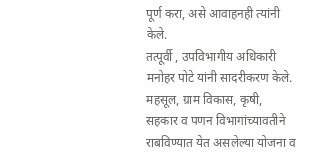पूर्ण करा, असे आवाहनही त्यांनी केले.
तत्पूर्वी , उपविभागीय अधिकारी मनोहर पोटे यांनी सादरीकरण केले. महसूल, ग्राम विकास, कृषी, सहकार व पणन विभागांच्यावतीने राबविण्यात येत असलेल्या योजना व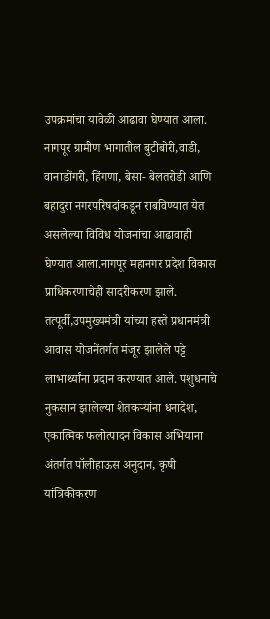उपक्रमांचा यावेळी आढावा घेण्यात आला.
नागपूर ग्रामीण भागातील बुटीबोरी,वाडी, वानाडोंगरी, हिंगणा, बेसा- बेलतरोडी आणि बहादुरा नगरपरिषदांकडून राबविण्यात येत असलेल्या विविध योजनांचा आढावाही घेण्यात आला.नागपूर महानगर प्रदेश विकास प्राधिकरणाचेही सादरीकरण झाले.
तत्पूर्वी,उपमुख्यमंत्री यांच्या हस्ते प्रधानमंत्री आवास योजनेंतर्गत मंजूर झालेले पट्टे लाभार्थ्यांना प्रदान करण्यात आले. पशुधनाचे नुकसान झालेल्या शेतकऱ्यांना धनादेश, एकात्मिक फलोत्पादन विकास अभियाना अंतर्गत पॉलीहाऊस अनुदान, कृषी यांत्रिकीकरण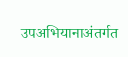उपअभियानाअंतर्गत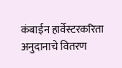कंबाईन हार्वेस्टरकरिता अनुदानाचे वितरण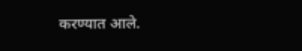करण्यात आले.